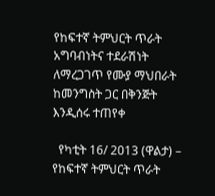የከፍተኛ ትምህርት ጥራት አግባብነትና ተደራሽነት ለማረጋገጥ የሙያ ማህበራት ከመንግስት ጋር በቅንጅት እንዲሰሩ ተጠየቀ

  የካቲት 16/ 2013 (ዋልታ) – የከፍተኛ ትምህርት ጥራት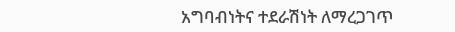አግባብነትና ተደራሽነት ለማረጋገጥ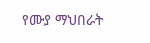የሙያ ማህበራት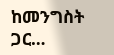ከመንግስት ጋር…